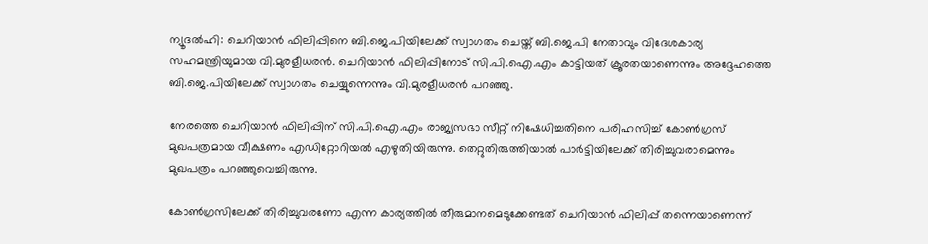ന്യൂദല്‍ഹി: ചെറിയാന്‍ ഫിലിപ്പിനെ ബി.ജെ.പിയിലേക്ക് സ്വാഗതം ചെയ്ത് ബി.ജെ.പി നേതാവും വിദേശകാര്യ സഹമന്ത്രിയുമായ വി.മുരളീധരന്‍. ചെറിയാന്‍ ഫിലിപ്പിനോട് സി.പി.ഐ.എം കാട്ടിയത് ക്രൂരതയാണെന്നും അദ്ദേഹത്തെ ബി.ജെ.പിയിലേക്ക് സ്വാഗതം ചെയ്യുന്നെന്നും വി.മുരളീധരന്‍ പറഞ്ഞു.

നേരത്തെ ചെറിയാന്‍ ഫിലിപ്പിന് സി.പി.ഐ.എം രാജ്യസഭാ സീറ്റ് നിഷേധിച്ചതിനെ പരിഹസിച്ച് കോണ്‍ഗ്രസ് മുഖപത്രമായ വീക്ഷണം എഡിറ്റോറിയല്‍ എഴുതിയിരുന്നു. തെറ്റുതിരുത്തിയാല്‍ പാര്‍ട്ടിയിലേക്ക് തിരിച്ചുവരാമെന്നും മുഖപത്രം പറഞ്ഞുവെച്ചിരുന്നു.

കോണ്‍ഗ്രസിലേക്ക് തിരിച്ചുവരണോ എന്ന കാര്യത്തില്‍ തീരുമാനമെടുക്കേണ്ടത് ചെറിയാന്‍ ഫിലിപ്പ് തന്നെയാണെന്ന്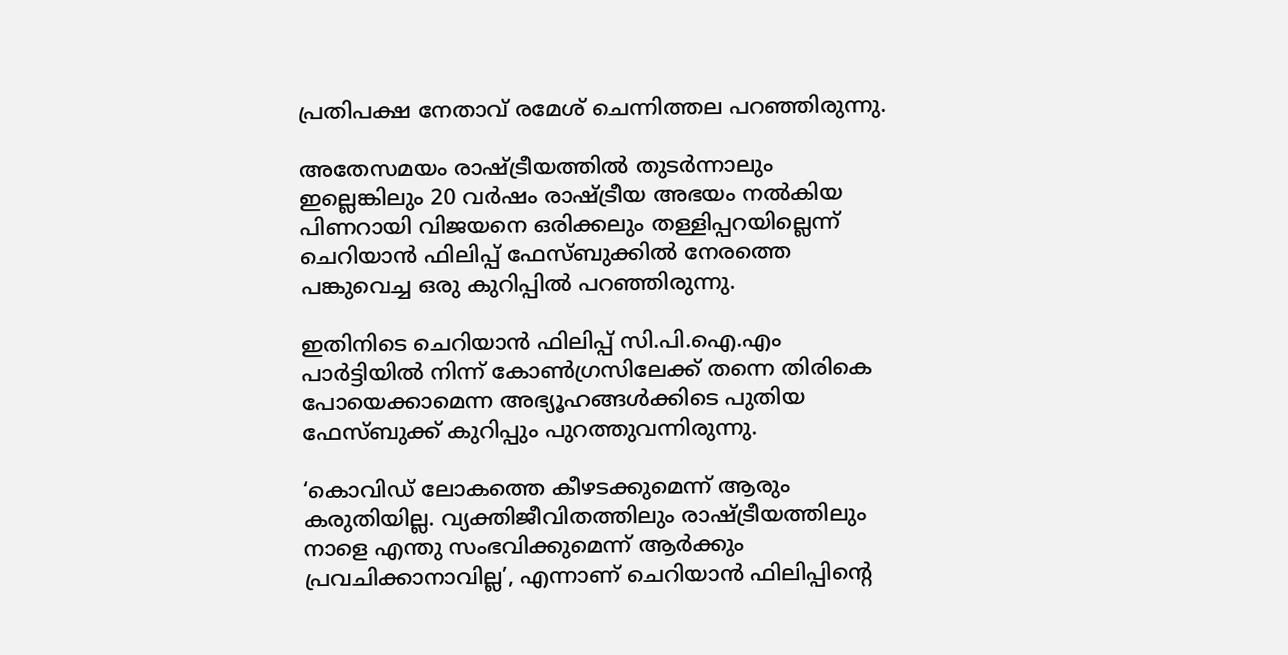പ്രതിപക്ഷ നേതാവ് രമേശ് ചെന്നിത്തല പറഞ്ഞിരുന്നു.

അതേസമയം രാഷ്ട്രീയത്തില്‍ തുടര്‍ന്നാലും ഇല്ലെങ്കിലും 20 വര്‍ഷം രാഷ്ട്രീയ അഭയം നല്‍കിയ പിണറായി വിജയനെ ഒരിക്കലും തള്ളിപ്പറയില്ലെന്ന് ചെറിയാന്‍ ഫിലിപ്പ് ഫേസ്ബുക്കില്‍ നേരത്തെ പങ്കുവെച്ച ഒരു കുറിപ്പില്‍ പറഞ്ഞിരുന്നു.

ഇതിനിടെ ചെറിയാന്‍ ഫിലിപ്പ് സി.പി.ഐ.എം പാര്‍ട്ടിയില്‍ നിന്ന് കോണ്‍ഗ്രസിലേക്ക് തന്നെ തിരികെ പോയെക്കാമെന്ന അഭ്യൂഹങ്ങള്‍ക്കിടെ പുതിയ ഫേസ്ബുക്ക് കുറിപ്പും പുറത്തുവന്നിരുന്നു.

‘കൊവിഡ് ലോകത്തെ കീഴടക്കുമെന്ന് ആരും കരുതിയില്ല. വ്യക്തിജീവിതത്തിലും രാഷ്ട്രീയത്തിലും നാളെ എന്തു സംഭവിക്കുമെന്ന് ആര്‍ക്കും പ്രവചിക്കാനാവില്ല’, എന്നാണ് ചെറിയാന്‍ ഫിലിപ്പിന്റെ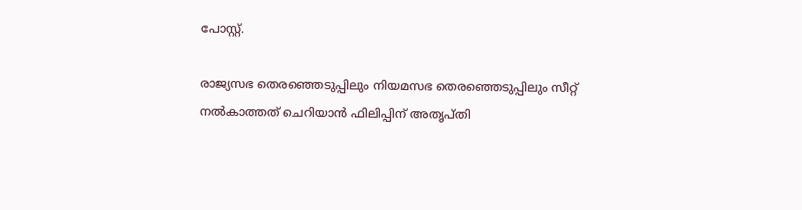പോസ്റ്റ്.

രാജ്യസഭ തെരഞ്ഞെടുപ്പിലും നിയമസഭ തെരഞ്ഞെടുപ്പിലും സീറ്റ് നല്‍കാത്തത് ചെറിയാന്‍ ഫിലിപ്പിന് അതൃപ്തി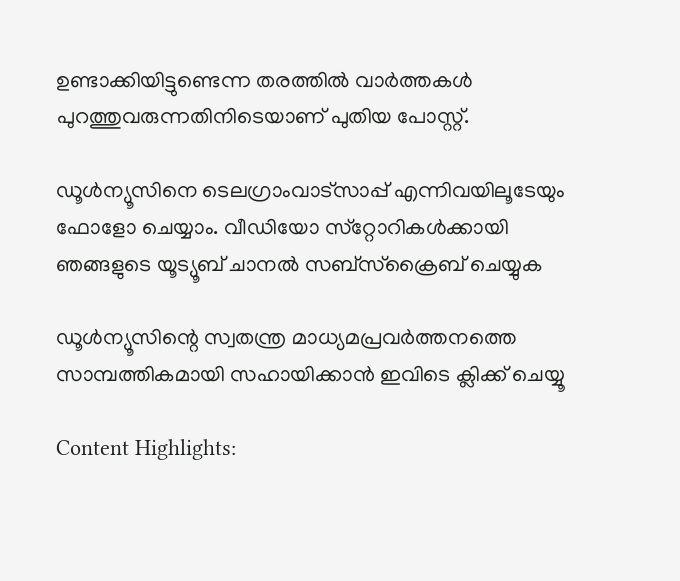ഉണ്ടാക്കിയിട്ടുണ്ടെന്ന തരത്തില്‍ വാര്‍ത്തകള്‍ പുറത്തുവരുന്നതിനിടെയാണ് പുതിയ പോസ്റ്റ്.

ഡൂള്‍ന്യൂസിനെ ടെലഗ്രാംവാട്‌സാപ്പ് എന്നിവയിലൂടേയും  ഫോളോ ചെയ്യാം. വീഡിയോ സ്‌റ്റോറികള്‍ക്കായി ഞങ്ങളുടെ യൂട്യൂബ് ചാനല്‍ സബ്‌സ്‌ക്രൈബ് ചെയ്യുക

ഡൂള്‍ന്യൂസിന്റെ സ്വതന്ത്ര മാധ്യമപ്രവര്‍ത്തനത്തെ സാമ്പത്തികമായി സഹായിക്കാന്‍ ഇവിടെ ക്ലിക്ക് ചെയ്യൂ

Content Highlights: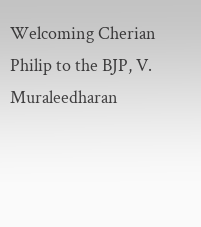Welcoming Cherian Philip to the BJP, V. Muraleedharan